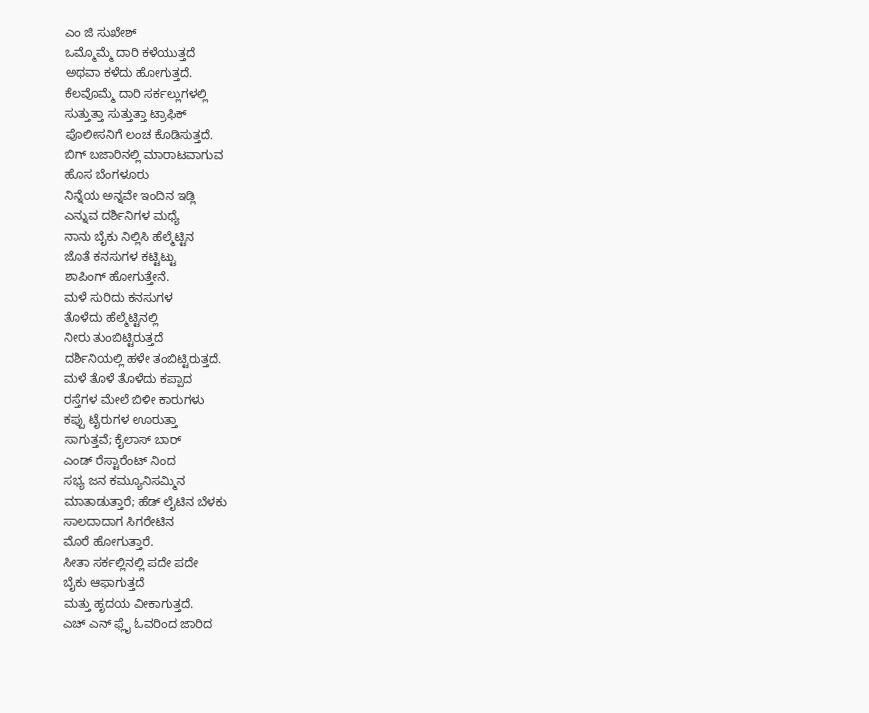ಎಂ ಜಿ ಸುಖೇಶ್
ಒಮ್ಮೊಮ್ಮೆ ದಾರಿ ಕಳೆಯುತ್ತದೆ
ಅಥವಾ ಕಳೆದು ಹೋಗುತ್ತದೆ.
ಕೆಲವೊಮ್ಮೆ ದಾರಿ ಸರ್ಕಲ್ಲುಗಳಲ್ಲಿ
ಸುತ್ತುತ್ತಾ ಸುತ್ತುತ್ತಾ ಟ್ರಾಫಿಕ್
ಪೊಲೀಸನಿಗೆ ಲಂಚ ಕೊಡಿಸುತ್ತದೆ.
ಬಿಗ್ ಬಜಾರಿನಲ್ಲಿ ಮಾರಾಟವಾಗುವ
ಹೊಸ ಬೆಂಗಳೂರು
ನಿನ್ನೆಯ ಅನ್ನವೇ ಇಂದಿನ ಇಡ್ಲಿ
ಎನ್ನುವ ದರ್ಶಿನಿಗಳ ಮಧ್ಯೆ
ನಾನು ಬೈಕು ನಿಲ್ಲಿಸಿ ಹೆಲ್ಮೆಟ್ಟಿನ
ಜೊತೆ ಕನಸುಗಳ ಕಟ್ಟಿಟ್ಟು
ಶಾಪಿಂಗ್ ಹೋಗುತ್ತೇನೆ.
ಮಳೆ ಸುರಿದು ಕನಸುಗಳ
ತೊಳೆದು ಹೆಲ್ಮೆಟ್ಟಿನಲ್ಲಿ
ನೀರು ತುಂಬಿಟ್ಟಿರುತ್ತದೆ
ದರ್ಶಿನಿಯಲ್ಲಿ ಹಳೇ ತಂಬಿಟ್ಟಿರುತ್ತದೆ.
ಮಳೆ ತೊಳೆ ತೊಳೆದು ಕಪ್ಪಾದ
ರಸ್ತೆಗಳ ಮೇಲೆ ಬಿಳೀ ಕಾರುಗಳು
ಕಪ್ಪು ಟೈರುಗಳ ಊರುತ್ತಾ
ಸಾಗುತ್ತವೆ; ಕೈಲಾಸ್ ಬಾರ್
ಎಂಡ್ ರೆಸ್ಟಾರೆಂಟ್ ನಿಂದ
ಸಭ್ಯ ಜನ ಕಮ್ಯೂನಿಸಮ್ಮಿನ
ಮಾತಾಡುತ್ತಾರೆ; ಹೆಡ್ ಲೈಟಿನ ಬೆಳಕು
ಸಾಲದಾದಾಗ ಸಿಗರೇಟಿನ
ಮೊರೆ ಹೋಗುತ್ತಾರೆ.
ಸೀತಾ ಸರ್ಕಲ್ಲಿನಲ್ಲಿ ಪದೇ ಪದೇ
ಬೈಕು ಆಫಾಗುತ್ತದೆ
ಮತ್ತು ಹೃದಯ ವೀಕಾಗುತ್ತದೆ.
ಎಚ್ ಎನ್ ಫ್ಲೈ ಓವರಿಂದ ಜಾರಿದ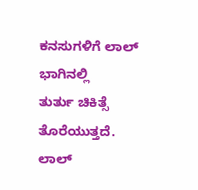ಕನಸುಗಳಿಗೆ ಲಾಲ್ ಭಾಗಿನಲ್ಲಿ
ತುರ್ತು ಚಿಕಿತ್ಸೆ ತೊರೆಯುತ್ತದೆ.
ಲಾಲ್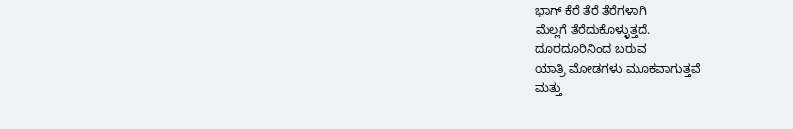ಭಾಗ್ ಕೆರೆ ತೆರೆ ತೆರೆಗಳಾಗಿ
ಮೆಲ್ಲಗೆ ತೆರೆದುಕೊಳ್ಳುತ್ತದೆ.
ದೂರದೂರಿನಿಂದ ಬರುವ
ಯಾತ್ರಿ ಮೋಡಗಳು ಮೂಕವಾಗುತ್ತವೆ
ಮತ್ತು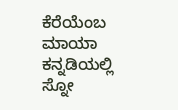ಕೆರೆಯೆಂಬ ಮಾಯಾ
ಕನ್ನಡಿಯಲ್ಲಿ ಸ್ನೋ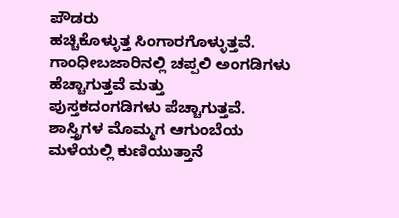ಪೌಡರು
ಹಚ್ಚಿಕೊಳ್ಳುತ್ತ ಸಿಂಗಾರಗೊಳ್ಳುತ್ತವೆ.
ಗಾಂಧೀಬಜಾರಿನಲ್ಲಿ ಚಪ್ಪಲಿ ಅಂಗಡಿಗಳು
ಹೆಚ್ಚಾಗುತ್ತವೆ ಮತ್ತು
ಪುಸ್ತಕದಂಗಡಿಗಳು ಪೆಚ್ಚಾಗುತ್ತವೆ.
ಶಾಸ್ತ್ರಿಗಳ ಮೊಮ್ಮಗ ಆಗುಂಬೆಯ
ಮಳೆಯಲ್ಲಿ ಕುಣಿಯುತ್ತಾನೆ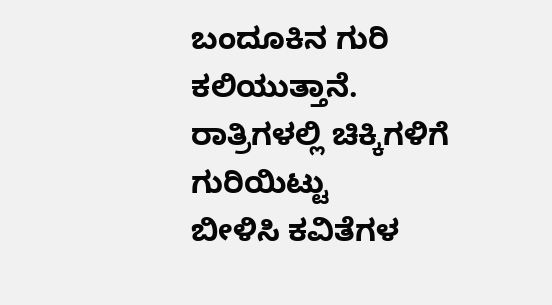ಬಂದೂಕಿನ ಗುರಿ ಕಲಿಯುತ್ತಾನೆ.
ರಾತ್ರಿಗಳಲ್ಲಿ ಚಿಕ್ಕಿಗಳಿಗೆ ಗುರಿಯಿಟ್ಟು
ಬೀಳಿಸಿ ಕವಿತೆಗಳ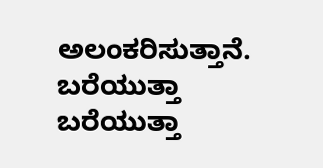ಅಲಂಕರಿಸುತ್ತಾನೆ.
ಬರೆಯುತ್ತಾ ಬರೆಯುತ್ತಾ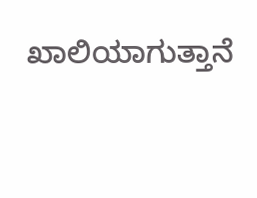ಖಾಲಿಯಾಗುತ್ತಾನೆ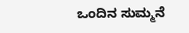ಒಂದಿನ ಸುಮ್ಮನೆ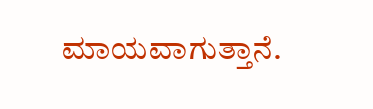ಮಾಯವಾಗುತ್ತಾನೆ.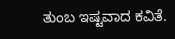ತುಂಬ ಇಷ್ಟವಾದ ಕವಿತೆ.